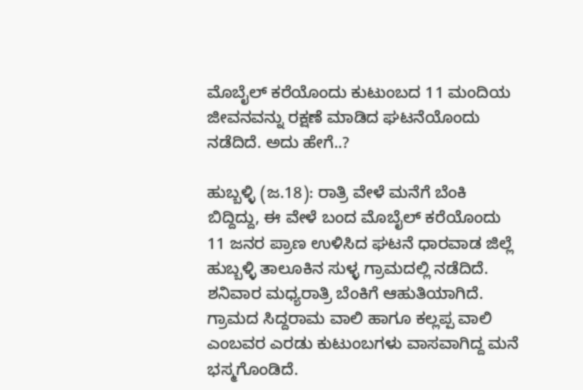ಮೊಬೈಲ್ ಕರೆಯೊಂದು ಕುಟುಂಬದ 11 ಮಂದಿಯ ಜೀವನವನ್ನು ರಕ್ಷಣೆ ಮಾಡಿದ ಘಟನೆಯೊಂದು ನಡೆದಿದೆ. ಅದು ಹೇಗೆ..?

ಹುಬ್ಬಳ್ಳಿ (ಜ.18): ರಾತ್ರಿ ವೇಳೆ ಮನೆಗೆ ಬೆಂಕಿ ಬಿದ್ದಿದ್ದು, ಈ ವೇಳೆ ಬಂದ ಮೊಬೈಲ್‌ ಕರೆಯೊಂದು 11 ಜನರ ಪ್ರಾಣ ಉಳಿಸಿದ ಘಟನೆ ಧಾರವಾಡ ಜಿಲ್ಲೆ ಹುಬ್ಬಳ್ಳಿ ತಾಲೂಕಿನ ಸುಳ್ಳ ಗ್ರಾಮದಲ್ಲಿ ನಡೆದಿದೆ. ಶನಿವಾರ ಮಧ್ಯರಾತ್ರಿ ಬೆಂಕಿಗೆ ಆಹುತಿಯಾಗಿದೆ. ಗ್ರಾಮದ ಸಿದ್ದರಾಮ ವಾಲಿ ಹಾಗೂ ಕಲ್ಲಪ್ಪ ವಾಲಿ ಎಂಬವರ ಎರಡು ಕುಟುಂಬಗಳು ವಾಸವಾಗಿದ್ದ ಮನೆ ಭಸ್ಮಗೊಂಡಿದೆ.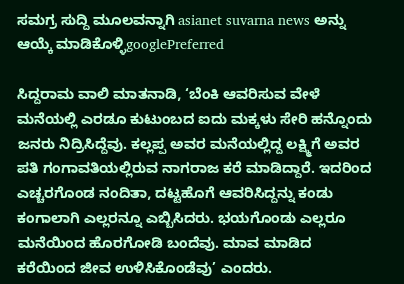ಸಮಗ್ರ ಸುದ್ದಿ ಮೂಲವನ್ನಾಗಿ asianet suvarna news ಅನ್ನು ಆಯ್ಕೆ ಮಾಡಿಕೊಳ್ಳಿgooglePreferred

ಸಿದ್ದರಾಮ ವಾಲಿ ಮಾತನಾಡಿ, ‘ಬೆಂಕಿ ಆವರಿಸುವ ವೇಳೆ ಮನೆಯಲ್ಲಿ ಎರಡೂ ಕುಟುಂಬದ ಐದು ಮಕ್ಕಳು ಸೇರಿ ಹನ್ನೊಂದು ಜನರು ನಿದ್ರಿಸಿದ್ದೆವು. ಕಲ್ಲಪ್ಪ ಅವರ ಮನೆಯಲ್ಲಿದ್ದ ಲಕ್ಷ್ಮಿಗೆ ಅವರ ಪತಿ ಗಂಗಾವತಿಯಲ್ಲಿರುವ ನಾಗರಾಜ ಕರೆ ಮಾಡಿದ್ದಾರೆ. ಇದರಿಂದ ಎಚ್ಚರಗೊಂಡ ನಂದಿತಾ, ದಟ್ಟಹೊಗೆ ಆವರಿಸಿದ್ದನ್ನು ಕಂಡು ಕಂಗಾಲಾಗಿ ಎಲ್ಲರನ್ನೂ ಎಬ್ಬಿಸಿದರು. ಭಯಗೊಂಡು ಎಲ್ಲರೂ ಮನೆಯಿಂದ ಹೊರಗೋಡಿ ಬಂದೆವು. ಮಾವ ಮಾಡಿದ ಕರೆಯಿಂದ ಜೀವ ಉಳಿಸಿಕೊಂಡೆವು’ ಎಂದರು.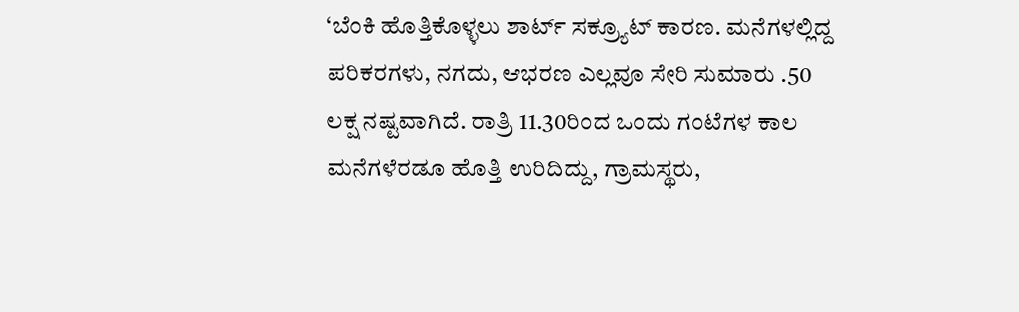‘ಬೆಂಕಿ ಹೊತ್ತಿಕೊಳ್ಳಲು ಶಾರ್ಟ್‌ ಸಕ್ರ್ಯೂಟ್‌ ಕಾರಣ. ಮನೆಗಳಲ್ಲಿದ್ದ ಪರಿಕರಗಳು, ನಗದು, ಆಭರಣ ಎಲ್ಲವೂ ಸೇರಿ ಸುಮಾರು .50 ಲಕ್ಷ ನಷ್ಟವಾಗಿದೆ. ರಾತ್ರಿ 11.30ರಿಂದ ಒಂದು ಗಂಟೆಗಳ ಕಾಲ ಮನೆಗಳೆರಡೂ ಹೊತ್ತಿ ಉರಿದಿದ್ದು, ಗ್ರಾಮಸ್ಥರು,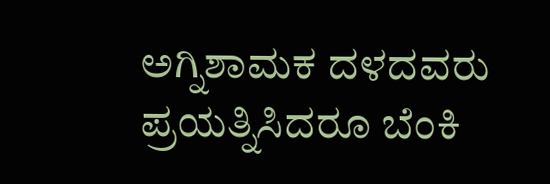ಅಗ್ನಿಶಾಮಕ ದಳದವರು ಪ್ರಯತ್ನಿಸಿದರೂ ಬೆಂಕಿ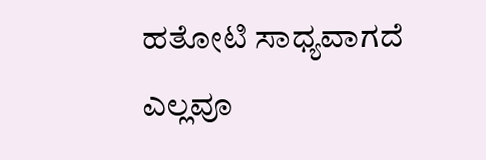ಹತೋಟಿ ಸಾಧ್ಯವಾಗದೆ ಎಲ್ಲವೂ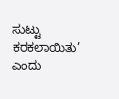ಸುಟ್ಟು ಕರಕಲಾಯಿತು’ ಎಂದು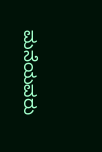ಮನೆಯವರು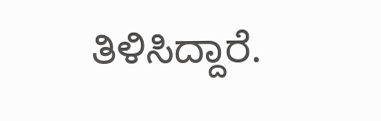ತಿಳಿಸಿದ್ದಾರೆ.